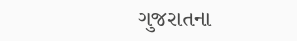ગુજરાતના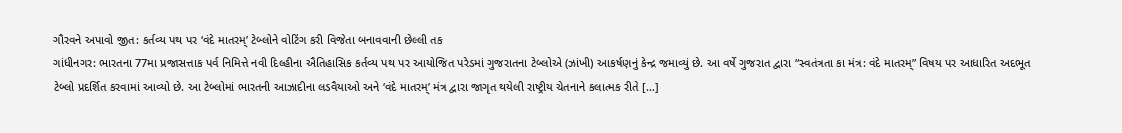ગૌરવને અપાવો જીત: કર્તવ્ય પથ પર ‘વંદે માતરમ્’ ટેબ્લોને વોટિંગ કરી વિજેતા બનાવવાની છેલ્લી તક
ગાંધીનગર: ભારતના 77મા પ્રજાસત્તાક પર્વ નિમિત્તે નવી દિલ્હીના ઐતિહાસિક કર્તવ્ય પથ પર આયોજિત પરેડમાં ગુજરાતના ટેબ્લોએ (ઝાંખી) આકર્ષણનું કેન્દ્ર જમાવ્યું છે. આ વર્ષે ગુજરાત દ્વારા “સ્વતંત્રતા કા મંત્ર: વંદે માતરમ્” વિષય પર આધારિત અદભૂત ટેબ્લો પ્રદર્શિત કરવામાં આવ્યો છે. આ ટેબ્લોમાં ભારતની આઝાદીના લડવૈયાઓ અને ‘વંદે માતરમ્’ મંત્ર દ્વારા જાગૃત થયેલી રાષ્ટ્રીય ચેતનાને કલાત્મક રીતે […]